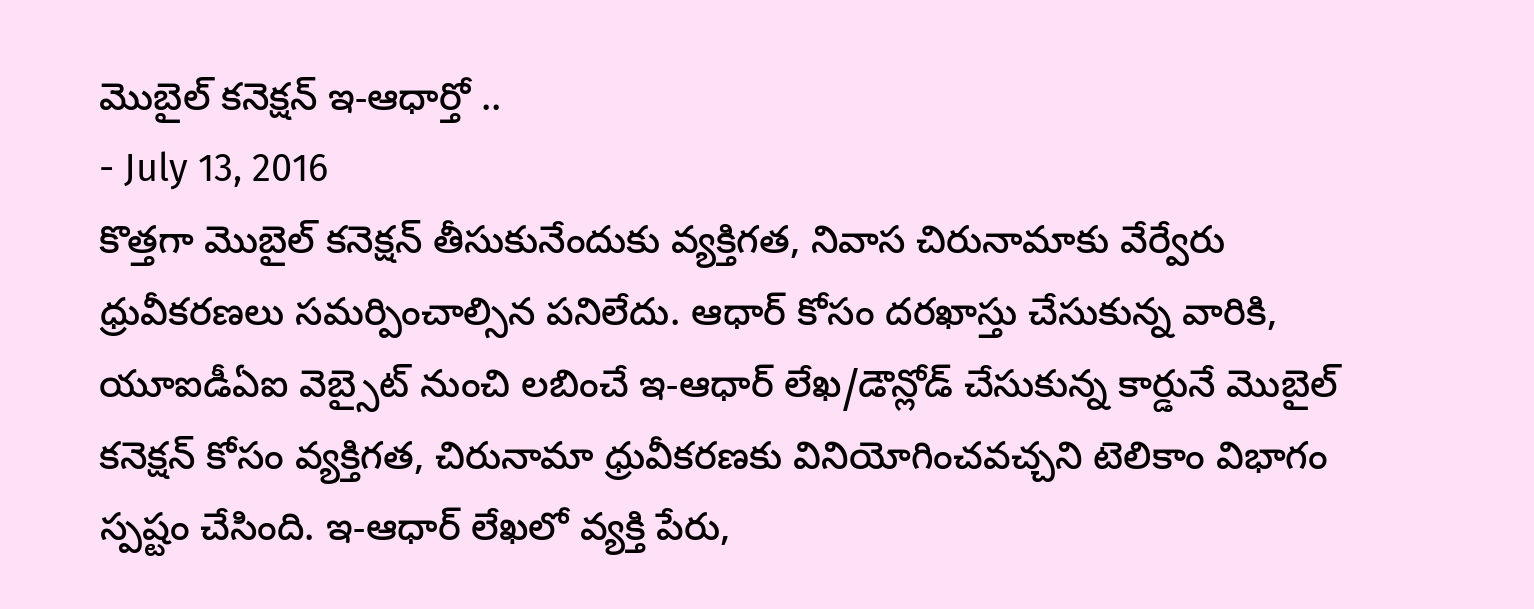మొబైల్ కనెక్షన్ ఇ-ఆధార్తో ..
- July 13, 2016
కొత్తగా మొబైల్ కనెక్షన్ తీసుకునేందుకు వ్యక్తిగత, నివాస చిరునామాకు వేర్వేరు ధ్రువీకరణలు సమర్పించాల్సిన పనిలేదు. ఆధార్ కోసం దరఖాస్తు చేసుకున్న వారికి, యూఐడీఏఐ వెబ్సైట్ నుంచి లబించే ఇ-ఆధార్ లేఖ/డౌన్లోడ్ చేసుకున్న కార్డునే మొబైల్ కనెక్షన్ కోసం వ్యక్తిగత, చిరునామా ధ్రువీకరణకు వినియోగించవచ్చని టెలికాం విభాగం స్పష్టం చేసింది. ఇ-ఆధార్ లేఖలో వ్యక్తి పేరు,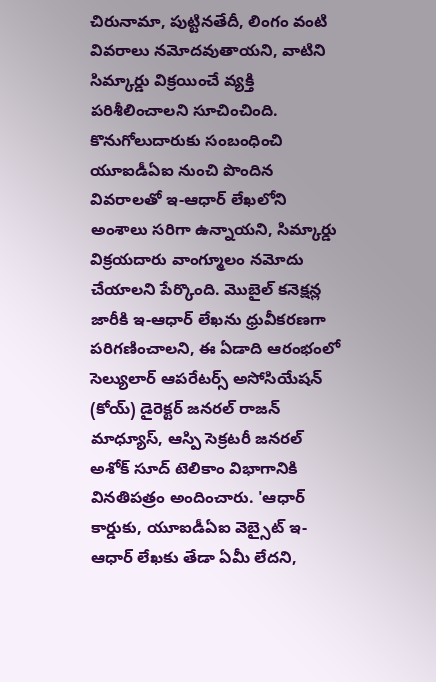చిరునామా, పుట్టినతేదీ, లింగం వంటి వివరాలు నమోదవుతాయని, వాటిని సిమ్కార్డు విక్రయించే వ్యక్తి పరిశీలించాలని సూచించింది. కొనుగోలుదారుకు సంబంధించి యూఐడీఏఐ నుంచి పొందిన వివరాలతో ఇ-ఆధార్ లేఖలోని అంశాలు సరిగా ఉన్నాయని, సిమ్కార్డు విక్రయదారు వాంగ్మూలం నమోదు చేయాలని పేర్కొంది. మొబైల్ కనెక్షన్ల జారీకి ఇ-ఆధార్ లేఖను ధ్రువీకరణగా పరిగణించాలని, ఈ ఏడాది ఆరంభంలో సెల్యులార్ ఆపరేటర్స్ అసోసియేషన్ (కోయ్) డైరెక్టర్ జనరల్ రాజన్ మాధ్యూస్, ఆస్పి సెక్రటరీ జనరల్ అశోక్ సూద్ టెలికాం విభాగానికి వినతిపత్రం అందించారు. 'ఆధార్ కార్డుకు, యూఐడీఏఐ వెబ్సైట్ ఇ-ఆధార్ లేఖకు తేడా ఏమీ లేదని,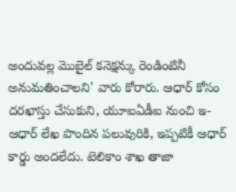అందువల్ల మొబైల్ కనెక్షన్కు రెండింటినీ అనుమతించాలని' వారు కోరారు. ఆధార్ కోసం దరఖాస్తు చేసుకుని, యూఐఏడీఐ నుంచి ఇ-ఆధార్ లేఖ పొందిన పలువురికి, ఇప్పటికీ ఆధార్ కార్డు అందలేదు. టెలికాం శాఖ తాజా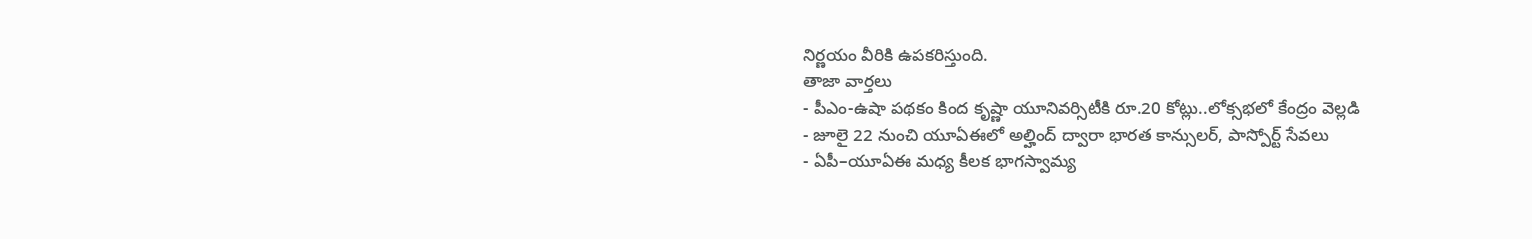నిర్ణయం వీరికి ఉపకరిస్తుంది.
తాజా వార్తలు
- పీఎం-ఉషా పథకం కింద కృష్ణా యూనివర్సిటీకి రూ.20 కోట్లు..లోక్సభలో కేంద్రం వెల్లడి
- జూలై 22 నుంచి యూఏఈలో అల్హింద్ ద్వారా భారత కాన్సులర్, పాస్పోర్ట్ సేవలు
- ఏపీ–యూఏఈ మధ్య కీలక భాగస్వామ్య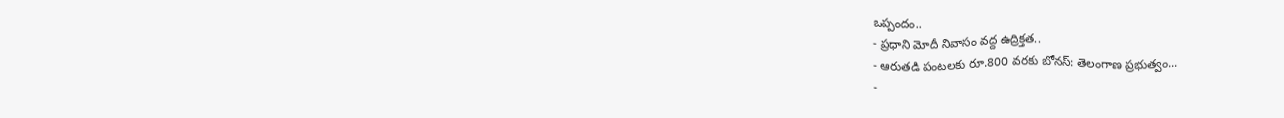ఒప్పందం..
- ప్రధాని మోదీ నివాసం వద్ద ఉద్రిక్తత..
- ఆరుతడి పంటలకు రూ.800 వరకు బోనస్: తెలంగాణ ప్రభుత్వం...
-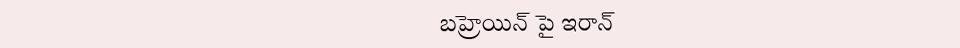బహ్రెయిన్ పై ఇరాన్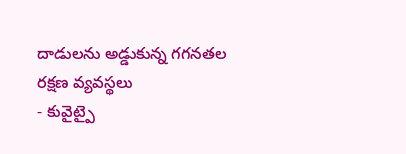దాడులను అడ్డుకున్న గగనతల రక్షణ వ్యవస్థలు
- కువైట్పై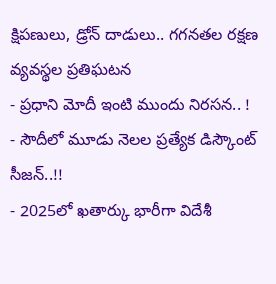క్షిపణులు, డ్రోన్ దాడులు.. గగనతల రక్షణ వ్యవస్థల ప్రతిఘటన
- ప్రధాని మోదీ ఇంటి ముందు నిరసన.. !
- సౌదీలో మూడు నెలల ప్రత్యేక డిస్కౌంట్ సీజన్..!!
- 2025లో ఖతార్కు భారీగా విదేశీ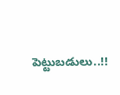పెట్టుబడులు..!!